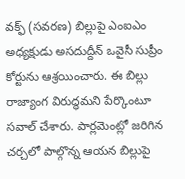వక్ఫ్ (సవరణ) బిల్లుపై ఎంఐఎం అధ్యక్షుడు అసదుద్దీన్ ఒవైసీ సుప్రీం కోర్టును ఆశ్రయించారు. ఈ బిల్లు రాజ్యాంగ విరుద్ధమని పేర్కొంటూ సవాల్ చేశారు. పార్లమెంట్లో జరిగిన చర్చలో పాల్గొన్న ఆయన బిల్లుపై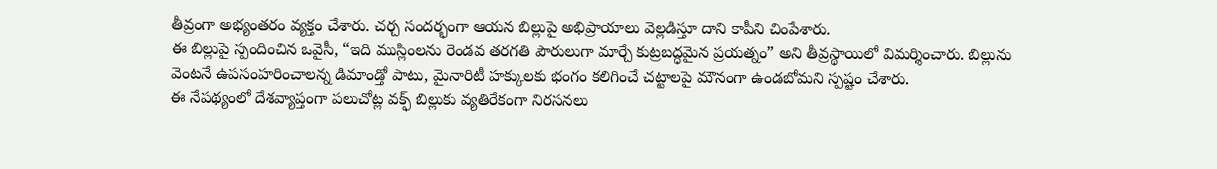తీవ్రంగా అభ్యంతరం వ్యక్తం చేశారు. చర్చ సందర్భంగా ఆయన బిల్లుపై అభిప్రాయాలు వెల్లడిస్తూ దాని కాపీని చింపేశారు.
ఈ బిల్లుపై స్పందించిన ఒవైసీ, “ఇది ముస్లింలను రెండవ తరగతి పౌరులుగా మార్చే కుట్రబద్ధమైన ప్రయత్నం” అని తీవ్రస్థాయిలో విమర్శించారు. బిల్లును వెంటనే ఉపసంహరించాలన్న డిమాండ్తో పాటు, మైనారిటీ హక్కులకు భంగం కలిగించే చట్టాలపై మౌనంగా ఉండబోమని స్పష్టం చేశారు.
ఈ నేపథ్యంలో దేశవ్యాప్తంగా పలుచోట్ల వక్ఫ్ బిల్లుకు వ్యతిరేకంగా నిరసనలు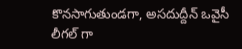కొనసాగుతుండగా, అసదుద్దీన్ ఒవైసీ లీగల్ గా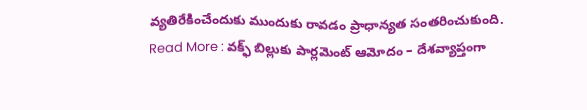వ్యతిరేకించేందుకు ముందుకు రావడం ప్రాధాన్యత సంతరించుకుంది.
Read More : వక్ఫ్ బిల్లుకు పార్లమెంట్ ఆమోదం – దేశవ్యాప్తంగా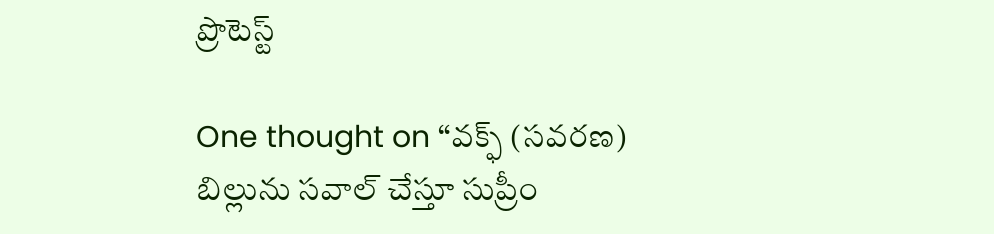ప్రొటెస్ట్

One thought on “వక్ఫ్ (సవరణ) బిల్లును సవాల్ చేస్తూ సుప్రీం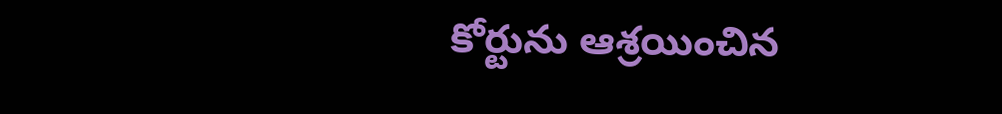కోర్టును ఆశ్రయించిన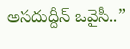అసదుద్దీన్ ఒవైసీ..”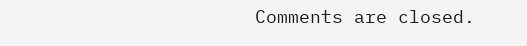Comments are closed.